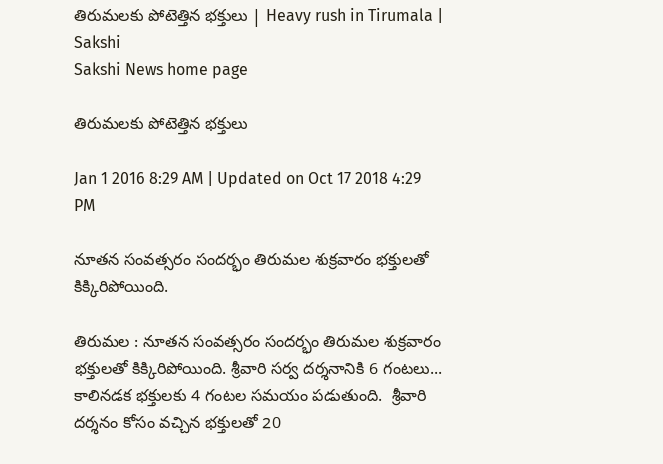తిరుమలకు పోటెత్తిన భక్తులు | Heavy rush in Tirumala | Sakshi
Sakshi News home page

తిరుమలకు పోటెత్తిన భక్తులు

Jan 1 2016 8:29 AM | Updated on Oct 17 2018 4:29 PM

నూతన సంవత్సరం సందర్భం తిరుమల శుక్రవారం భక్తులతో కిక్కిరిపోయింది.

తిరుమల : నూతన సంవత్సరం సందర్భం తిరుమల శుక్రవారం భక్తులతో కిక్కిరిపోయింది. శ్రీవారి సర్వ దర్శనానికి 6 గంటలు... కాలినడక భక్తులకు 4 గంటల సమయం పడుతుంది.  శ్రీవారి దర్శనం కోసం వచ్చిన భక్తులతో 20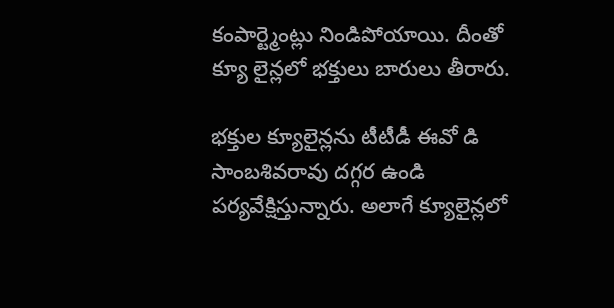కంపార్ట్మెంట్లు నిండిపోయాయి. దీంతో క్యూ లైన్లలో భక్తులు బారులు తీరారు.

భక్తుల క్యూలైన్లను టీటీడీ ఈవో డి సాంబశివరావు దగ్గర ఉండి పర్యవేక్షిస్తున్నారు. అలాగే క్యూలైన్లలో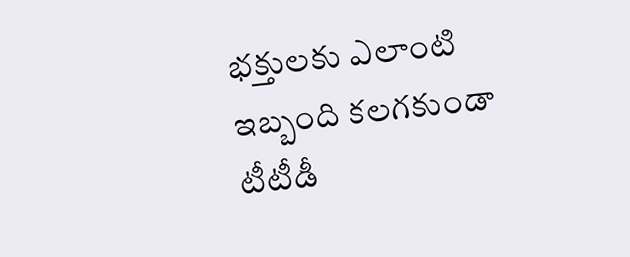భక్తులకు ఎలాంటి ఇబ్బంది కలగకుండా టీటీడీ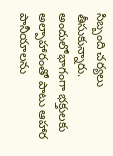సిబ్బంది చర్యలు తీసుకున్నారు. అందులోభాగంగా భక్తులకు అల్పాహారంతో పాటు ఆహార పానీయాలను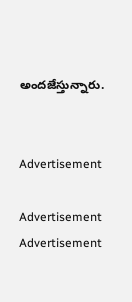అందజేస్తున్నారు.


Advertisement

Advertisement
Advertisement